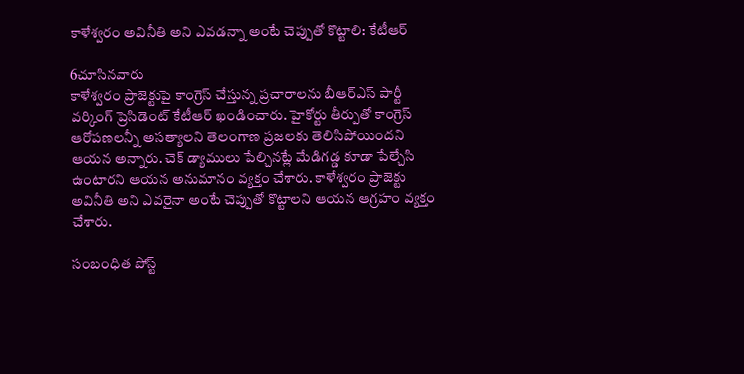కాళేశ్వరం అవినీతి అని ఎవడన్నా అంటే చెప్పుతో కొట్టాలి: కేటీఆర్

6చూసినవారు
కాళేశ్వరం ప్రాజెక్టుపై కాంగ్రెస్ చేస్తున్న ప్రచారాలను బీఆర్ఎస్ పార్టీ వర్కింగ్ ప్రెసిడెంట్ కేటీఆర్ ఖండించారు. హైకోర్టు తీర్పుతో కాంగ్రెస్ ఆరోపణలన్నీ అసత్యాలని తెలంగాణ ప్రజలకు తెలిసిపోయిందని ఆయన అన్నారు. చెక్ డ్యాములు పేల్చినట్లే మేడిగడ్డ కూడా పేల్చేసి ఉంటారని ఆయన అనుమానం వ్యక్తం చేశారు. కాళేశ్వరం ప్రాజెక్టు అవినీతి అని ఎవరైనా అంటే చెప్పుతో కొట్టాలని ఆయన ఆగ్రహం వ్యక్తం చేశారు.

సంబంధిత పోస్ట్